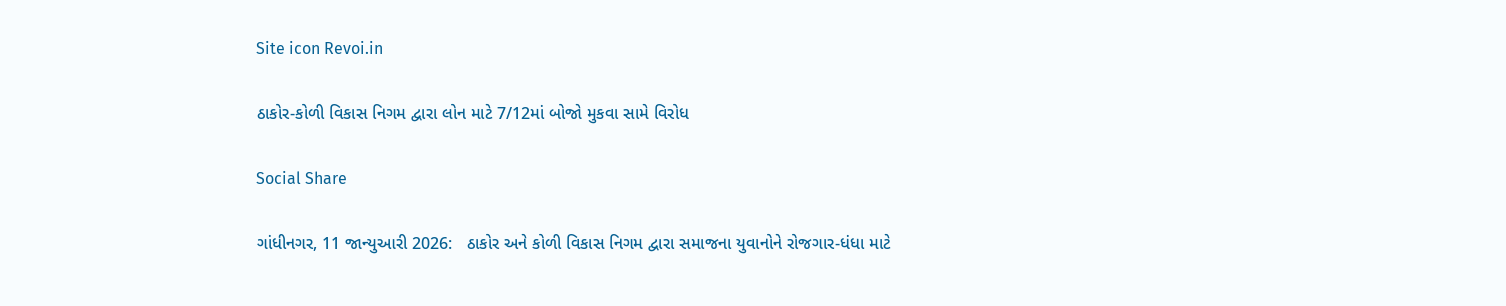Site icon Revoi.in

ઠાકોર-કોળી વિકાસ નિગમ દ્વારા લોન માટે 7/12માં બોજો મુકવા સામે વિરોધ

Social Share

ગાંધીનગર, 11 જાન્યુઆરી 2026:   ઠાકોર અને કોળી વિકાસ નિગમ દ્વારા સમાજના યુવાનોને રોજગાર-ધંધા માટે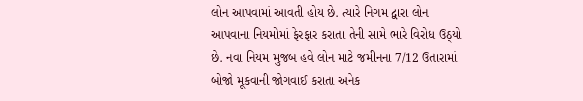લોન આપવામાં આવતી હોય છે. ત્યારે નિગમ દ્વારા લોન આપવાના નિયમોમાં ફેરફાર કરાતા તેની સામે ભારે વિરોધ ઉઠ્યો છે. નવા નિયમ મુજબ હવે લોન માટે જમીનના 7/12 ઉતારામાં બોજો મૂકવાની જોગવાઈ કરાતા અનેક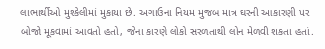લાભાર્થીઓ મુશ્કેલીમાં મુકાયા છે. અગાઉના નિયમ મુજબ માત્ર ઘરની આકારણી પર બોજો મૂકવામાં આવતો હતો, જેના કારણે લોકો સરળતાથી લોન મેળવી શકતા હતાં.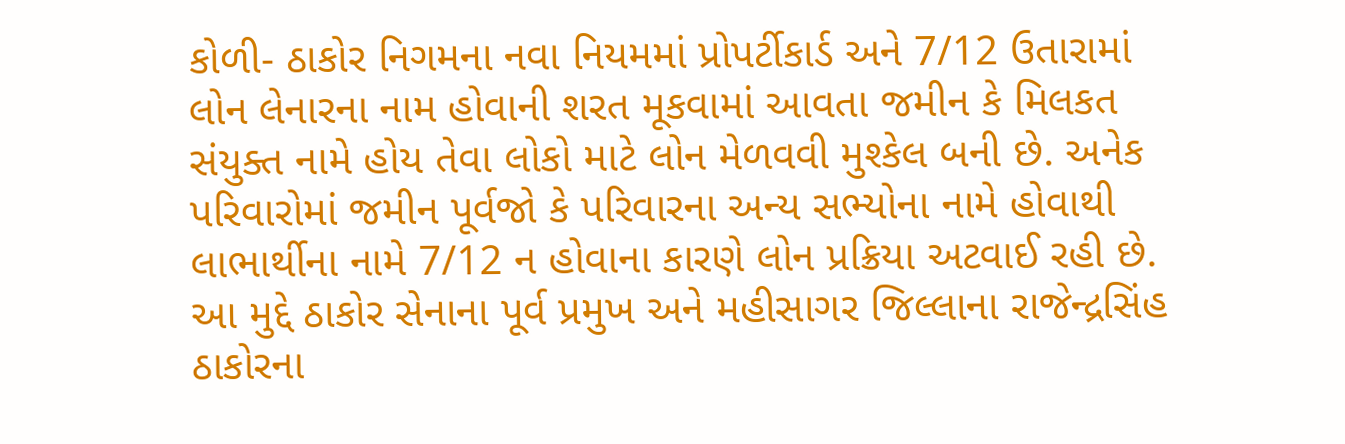કોળી- ઠાકોર નિગમના નવા નિયમમાં પ્રોપર્ટીકાર્ડ અને 7/12 ઉતારામાં લોન લેનારના નામ હોવાની શરત મૂકવામાં આવતા જમીન કે મિલકત સંયુક્ત નામે હોય તેવા લોકો માટે લોન મેળવવી મુશ્કેલ બની છે. અનેક પરિવારોમાં જમીન પૂર્વજો કે પરિવારના અન્ય સભ્યોના નામે હોવાથી લાભાર્થીના નામે 7/12 ન હોવાના કારણે લોન પ્રક્રિયા અટવાઈ રહી છે. આ મુદ્દે ઠાકોર સેનાના પૂર્વ પ્રમુખ અને મહીસાગર જિલ્લાના રાજેન્દ્રસિંહ ઠાકોરના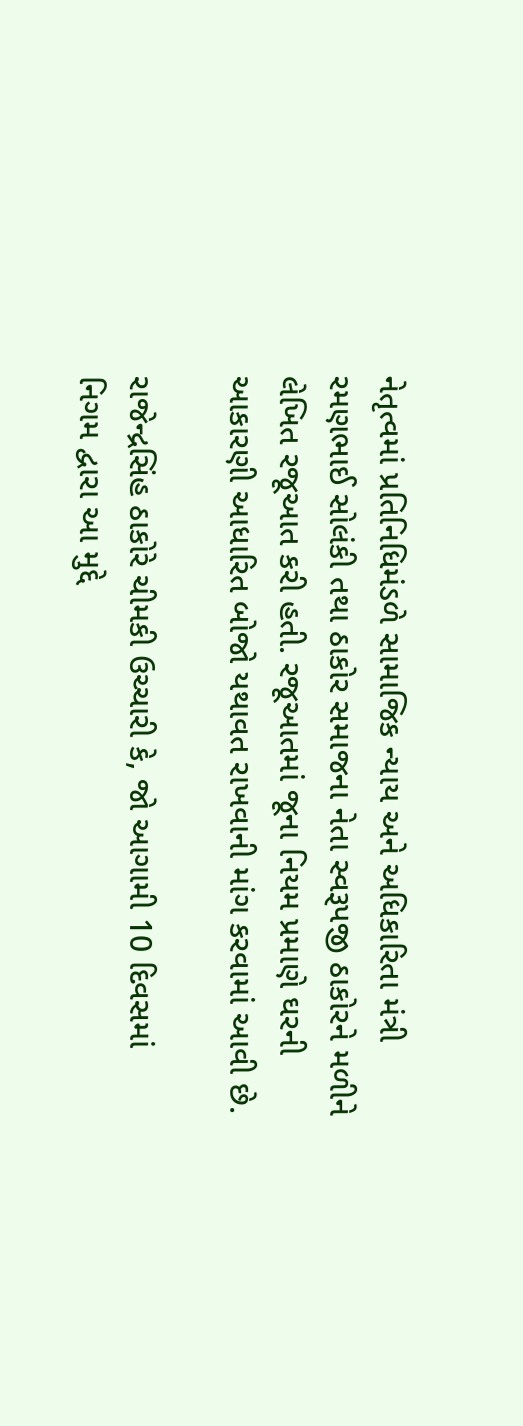નેતૃત્વમાં પ્રતિનિધિમંડળે સામાજિક ન્યાય અને અધિકારિતા મંત્રી રમણભાઈ સોલંકી તથા ઠાકોર સમાજના નેતા સ્વરૂપજી ઠાકોરને મળીને લેખિત રજૂઆત કરી હતી. રજૂઆતમાં જૂના નિયમ પ્રમાણે ઘરની આકારણી આધારિત બોજો યથાવત રાખવાની માંગ કરવામાં આવી છે.

રાજેન્દ્રસિંહ ઠાકોરે ચીમકી ઉચ્ચારી કે, જો આગામી 10 દિવસમાં નિગમ દ્વારા આ મુદ્દે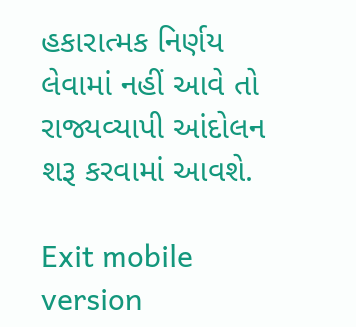હકારાત્મક નિર્ણય લેવામાં નહીં આવે તો રાજ્યવ્યાપી આંદોલન શરૂ કરવામાં આવશે.

Exit mobile version